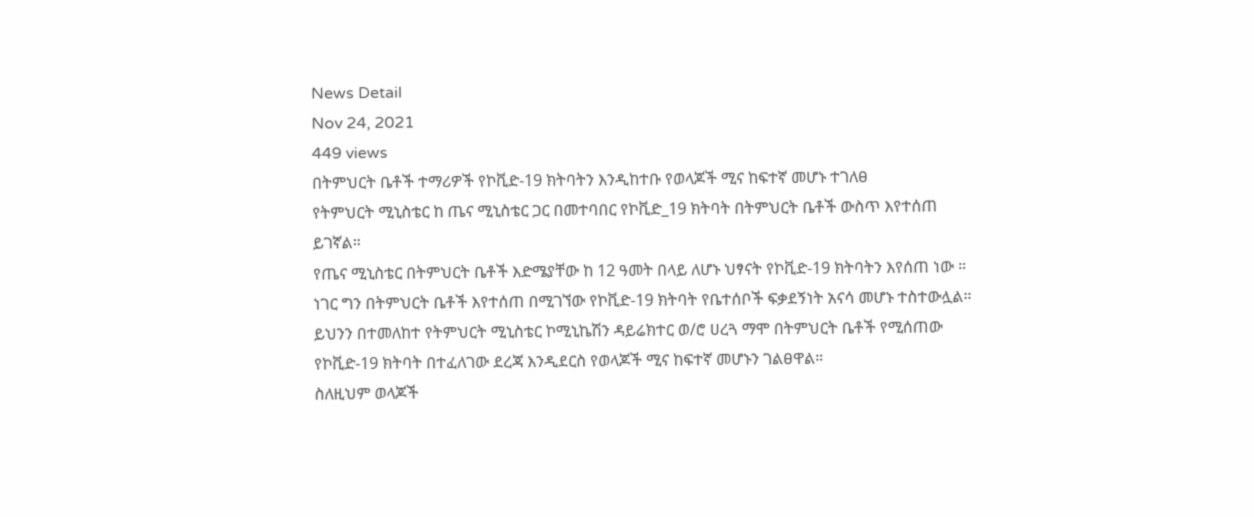News Detail
Nov 24, 2021
449 views
በትምህርት ቤቶች ተማሪዎች የኮቪድ-19 ክትባትን እንዲከተቡ የወላጆች ሚና ከፍተኛ መሆኑ ተገለፀ
የትምህርት ሚኒስቴር ከ ጤና ሚኒስቴር ጋር በመተባበር የኮቪድ_19 ክትባት በትምህርት ቤቶች ውስጥ እየተሰጠ ይገኛል።
የጤና ሚኒስቴር በትምህርት ቤቶች እድሜያቸው ከ 12 ዓመት በላይ ለሆኑ ህፃናት የኮቪድ-19 ክትባትን እየሰጠ ነው ።
ነገር ግን በትምህርት ቤቶች እየተሰጠ በሚገኘው የኮቪድ-19 ክትባት የቤተሰቦች ፍቃደኝነት አናሳ መሆኑ ተስተውሏል።
ይህንን በተመለከተ የትምህርት ሚኒስቴር ኮሚኒኬሽን ዳይሬክተር ወ/ሮ ሀረጓ ማሞ በትምህርት ቤቶች የሚሰጠው የኮቪድ-19 ክትባት በተፈለገው ደረጃ እንዲደርስ የወላጆች ሚና ከፍተኛ መሆኑን ገልፀዋል።
ስለዚህም ወላጆች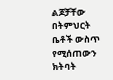ልጆቻቸው በትምህርት ቤቶች ውስጥ የሚሰጠውን ክትባት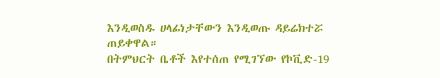እንዲወስዱ ሀላፊነታቸውን እንዲወጡ ዳይሬክተሯ ጠይቀዋል።
በትምህርት ቤቶች እየተሰጠ የሚገኘው የኮቪድ-19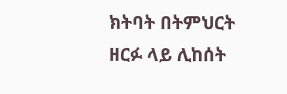ክትባት በትምህርት ዘርፉ ላይ ሊከሰት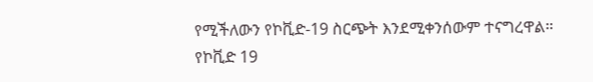የሚችለውን የኮቪድ-19 ስርጭት እንደሚቀንሰውም ተናግረዋል።
የኮቪድ 19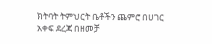ክትባት ትምህርት ቤቶችን ጨምሮ በሀገር አቀፍ ደረጃ በዘመቻ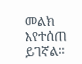መልክ እየተሰጠ ይገኛል።